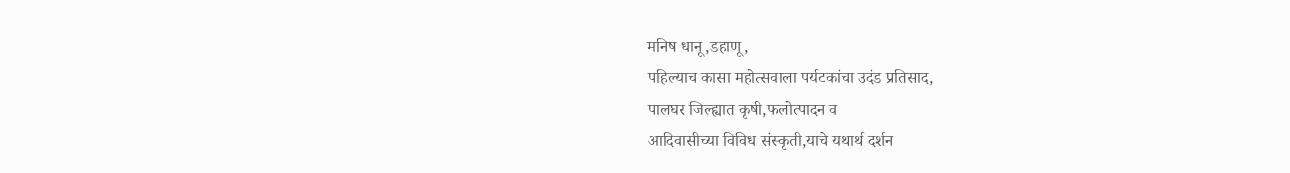मनिष धानू,डहाणू,
पहिल्याच कासा महोत्सवाला पर्यटकांचा उदंड प्रतिसाद,
पालघर जिल्ह्यात कृषी,फलोत्पादन व
आदिवासीच्या विविध संस्कृती,याचे यथार्थ दर्शन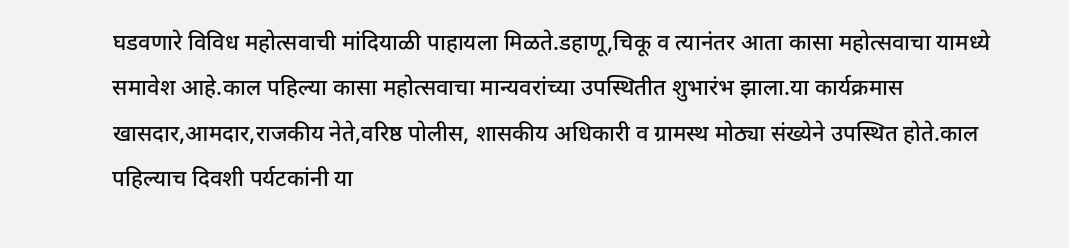घडवणारे विविध महोत्सवाची मांदियाळी पाहायला मिळते.डहाणू,चिकू व त्यानंतर आता कासा महोत्सवाचा यामध्ये समावेश आहे.काल पहिल्या कासा महोत्सवाचा मान्यवरांच्या उपस्थितीत शुभारंभ झाला.या कार्यक्रमास खासदार,आमदार,राजकीय नेते,वरिष्ठ पोलीस, शासकीय अधिकारी व ग्रामस्थ मोठ्या संख्येने उपस्थित होते.काल पहिल्याच दिवशी पर्यटकांनी या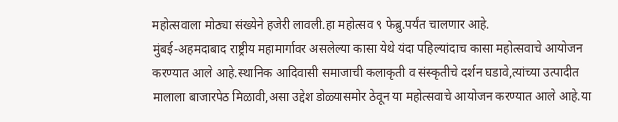महोत्सवाला मोठ्या संख्येने हजेरी लावली.हा महोत्सव ९ फेब्रु.पर्यंत चालणार आहे.
मुंबई-अहमदाबाद राष्ट्रीय महामार्गावर असलेल्या कासा येथे यंदा पहिल्यांदाच कासा महोत्सवाचे आयोजन करण्यात आले आहे.स्थानिक आदिवासी समाजाची कलाकृती व संस्कृतीचे दर्शन घडावे,त्यांच्या उत्पादीत मालाला बाजारपेठ मिळावी,असा उद्देश डोळ्यासमोर ठेवून या महोत्सवाचे आयोजन करण्यात आले आहे.या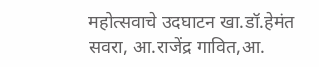महोत्सवाचे उदघाटन खा.डॉ.हेमंत सवरा, आ.राजेंद्र गावित,आ.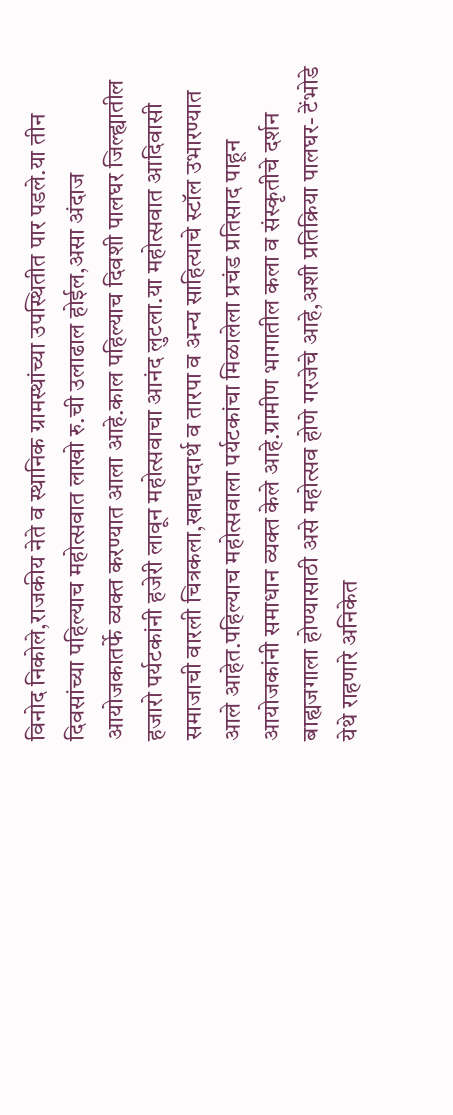विनोद निकोले,राजकीय नेते व स्थानिक ग्रामस्थांच्या उपस्थितीत पार पडले.या तीन दिवसांच्या पहिल्याच महोत्सवात लाखो रु.ची उलाढाल होईल,असा अंदाज आयोजकातर्फे व्यक्त करण्यात आला आहे.काल पहिल्याच दिवशी पालघर जिल्ह्यातील हजारो पर्यटकांनी हजेरी लावून महोत्सवाचा आनंद लुटला.या महोत्सवात आदिवासी समाजाची वारली चित्रकला,खाद्यपदार्थ व तारपा व अन्य साहित्याचे स्टॉल उभारण्यात आले आहेत.पहिल्याच महोत्सवाला पर्यटकांचा मिळालेला प्रचंड प्रतिसाद पाहून आयोजकांनी समाधान व्यक्त केले आहे.ग्रामीण भागातील कला व संस्कृतीचे दर्शन बाह्यजगाला होण्यासाठी असे महोत्सव होणे गरजेचे आहे,अशी प्रतिक्रिया पालघर- टेंभोडे येथे राहणारे अनिकेत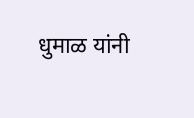धुमाळ यांनी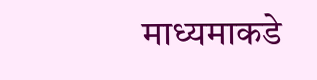माध्यमाकडे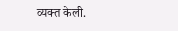व्यक्त केली.